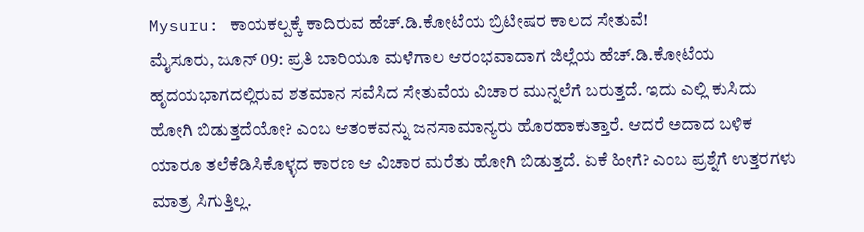Mysuru: ಕಾಯಕಲ್ಪಕ್ಕೆ ಕಾದಿರುವ ಹೆಚ್.ಡಿ.ಕೋಟೆಯ ಬ್ರಿಟೀಷರ ಕಾಲದ ಸೇತುವೆ!
ಮೈಸೂರು, ಜೂನ್ 09: ಪ್ರತಿ ಬಾರಿಯೂ ಮಳೆಗಾಲ ಆರಂಭವಾದಾಗ ಜಿಲ್ಲೆಯ ಹೆಚ್.ಡಿ.ಕೋಟೆಯ ಹೃದಯಭಾಗದಲ್ಲಿರುವ ಶತಮಾನ ಸವೆಸಿದ ಸೇತುವೆಯ ವಿಚಾರ ಮುನ್ನಲೆಗೆ ಬರುತ್ತದೆ. ಇದು ಎಲ್ಲಿ ಕುಸಿದು ಹೋಗಿ ಬಿಡುತ್ತದೆಯೋ? ಎಂಬ ಆತಂಕವನ್ನು ಜನಸಾಮಾನ್ಯರು ಹೊರಹಾಕುತ್ತಾರೆ. ಆದರೆ ಅದಾದ ಬಳಿಕ ಯಾರೂ ತಲೆಕೆಡಿಸಿಕೊಳ್ಳದ ಕಾರಣ ಆ ವಿಚಾರ ಮರೆತು ಹೋಗಿ ಬಿಡುತ್ತದೆ. ಏಕೆ ಹೀಗೆ? ಎಂಬ ಪ್ರಶ್ನೆಗೆ ಉತ್ತರಗಳು ಮಾತ್ರ ಸಿಗುತ್ತಿಲ್ಲ.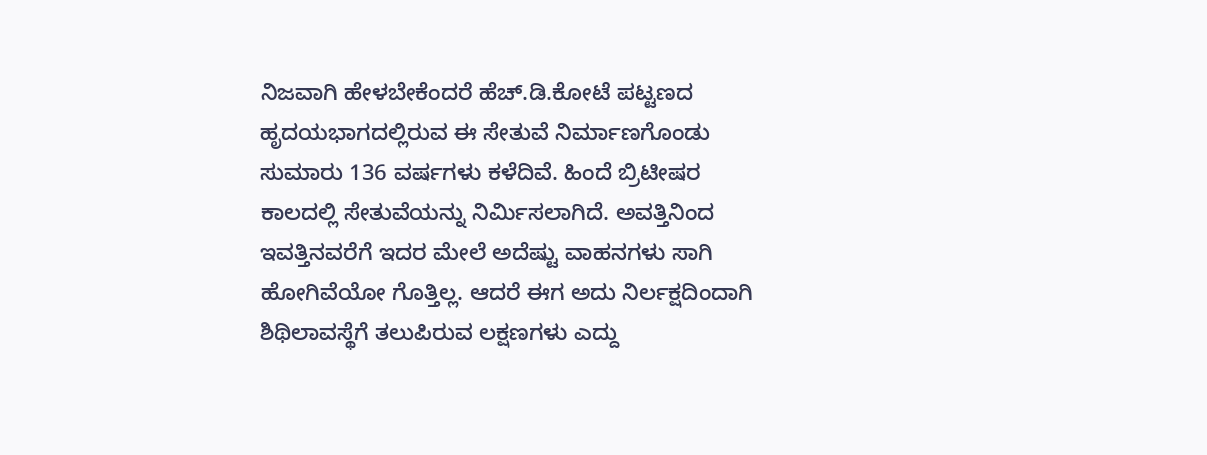ನಿಜವಾಗಿ ಹೇಳಬೇಕೆಂದರೆ ಹೆಚ್.ಡಿ.ಕೋಟೆ ಪಟ್ಟಣದ ಹೃದಯಭಾಗದಲ್ಲಿರುವ ಈ ಸೇತುವೆ ನಿರ್ಮಾಣಗೊಂಡು ಸುಮಾರು 136 ವರ್ಷಗಳು ಕಳೆದಿವೆ. ಹಿಂದೆ ಬ್ರಿಟೀಷರ ಕಾಲದಲ್ಲಿ ಸೇತುವೆಯನ್ನು ನಿರ್ಮಿಸಲಾಗಿದೆ. ಅವತ್ತಿನಿಂದ ಇವತ್ತಿನವರೆಗೆ ಇದರ ಮೇಲೆ ಅದೆಷ್ಟು ವಾಹನಗಳು ಸಾಗಿ ಹೋಗಿವೆಯೋ ಗೊತ್ತಿಲ್ಲ. ಆದರೆ ಈಗ ಅದು ನಿರ್ಲಕ್ಷದಿಂದಾಗಿ ಶಿಥಿಲಾವಸ್ಥೆಗೆ ತಲುಪಿರುವ ಲಕ್ಷಣಗಳು ಎದ್ದು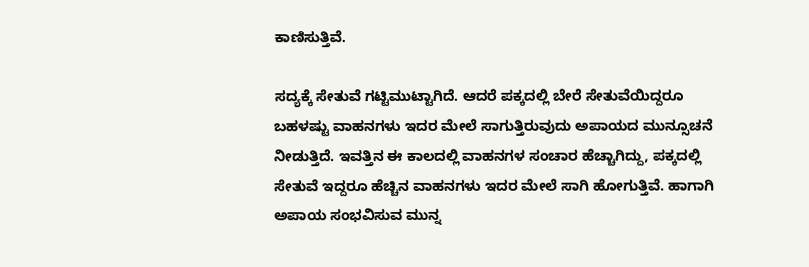ಕಾಣಿಸುತ್ತಿವೆ.

ಸದ್ಯಕ್ಕೆ ಸೇತುವೆ ಗಟ್ಟಿಮುಟ್ಟಾಗಿದೆ. ಆದರೆ ಪಕ್ಕದಲ್ಲಿ ಬೇರೆ ಸೇತುವೆಯಿದ್ದರೂ ಬಹಳಷ್ಟು ವಾಹನಗಳು ಇದರ ಮೇಲೆ ಸಾಗುತ್ತಿರುವುದು ಅಪಾಯದ ಮುನ್ಸೂಚನೆ ನೀಡುತ್ತಿದೆ. ಇವತ್ತಿನ ಈ ಕಾಲದಲ್ಲಿ ವಾಹನಗಳ ಸಂಚಾರ ಹೆಚ್ಚಾಗಿದ್ದು, ಪಕ್ಕದಲ್ಲಿ ಸೇತುವೆ ಇದ್ದರೂ ಹೆಚ್ಚಿನ ವಾಹನಗಳು ಇದರ ಮೇಲೆ ಸಾಗಿ ಹೋಗುತ್ತಿವೆ. ಹಾಗಾಗಿ ಅಪಾಯ ಸಂಭವಿಸುವ ಮುನ್ನ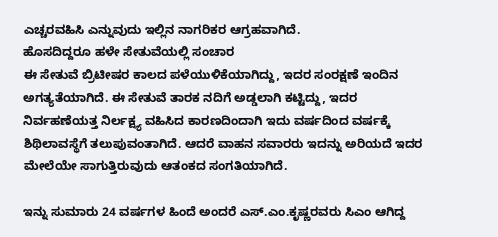ಎಚ್ಚರವಹಿಸಿ ಎನ್ನುವುದು ಇಲ್ಲಿನ ನಾಗರಿಕರ ಆಗ್ರಹವಾಗಿದೆ.
ಹೊಸದಿದ್ದರೂ ಹಳೇ ಸೇತುವೆಯಲ್ಲಿ ಸಂಚಾರ
ಈ ಸೇತುವೆ ಬ್ರಿಟೀಷರ ಕಾಲದ ಪಳೆಯುಳಿಕೆಯಾಗಿದ್ದು, ಇದರ ಸಂರಕ್ಷಣೆ ಇಂದಿನ ಅಗತ್ಯತೆಯಾಗಿದೆ. ಈ ಸೇತುವೆ ತಾರಕ ನದಿಗೆ ಅಡ್ಡಲಾಗಿ ಕಟ್ಟಿದ್ದು, ಇದರ ನಿರ್ವಹಣೆಯತ್ತ ನಿರ್ಲಕ್ಷ್ಯ ವಹಿಸಿದ ಕಾರಣದಿಂದಾಗಿ ಇದು ವರ್ಷದಿಂದ ವರ್ಷಕ್ಕೆ ಶಿಥಿಲಾವಸ್ಥೆಗೆ ತಲುಪುವಂತಾಗಿದೆ. ಆದರೆ ವಾಹನ ಸವಾರರು ಇದನ್ನು ಅರಿಯದೆ ಇದರ ಮೇಲೆಯೇ ಸಾಗುತ್ತಿರುವುದು ಆತಂಕದ ಸಂಗತಿಯಾಗಿದೆ.

ಇನ್ನು ಸುಮಾರು 24 ವರ್ಷಗಳ ಹಿಂದೆ ಅಂದರೆ ಎಸ್.ಎಂ.ಕೃಷ್ಣರವರು ಸಿಎಂ ಆಗಿದ್ದ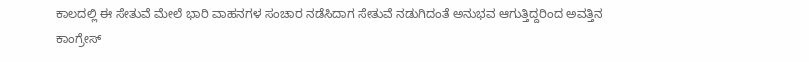ಕಾಲದಲ್ಲಿ ಈ ಸೇತುವೆ ಮೇಲೆ ಭಾರಿ ವಾಹನಗಳ ಸಂಚಾರ ನಡೆಸಿದಾಗ ಸೇತುವೆ ನಡುಗಿದಂತೆ ಅನುಭವ ಆಗುತ್ತಿದ್ದರಿಂದ ಅವತ್ತಿನ ಕಾಂಗ್ರೇಸ್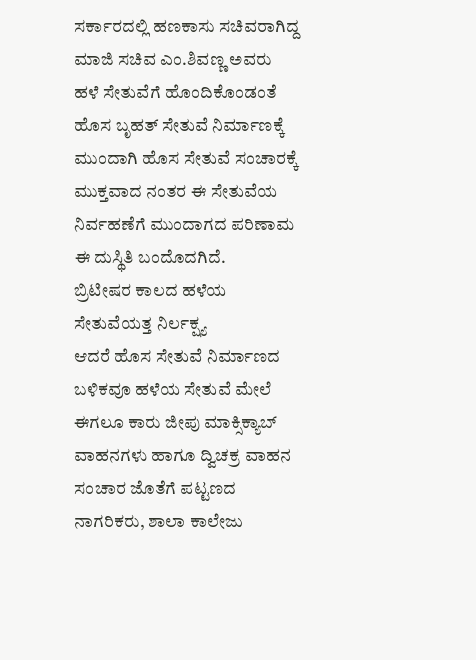ಸರ್ಕಾರದಲ್ಲಿ ಹಣಕಾಸು ಸಚಿವರಾಗಿದ್ದ ಮಾಜಿ ಸಚಿವ ಎಂ.ಶಿವಣ್ಣ ಅವರು ಹಳೆ ಸೇತುವೆಗೆ ಹೊಂದಿಕೊಂಡಂತೆ ಹೊಸ ಬೃಹತ್ ಸೇತುವೆ ನಿರ್ಮಾಣಕ್ಕೆ ಮುಂದಾಗಿ ಹೊಸ ಸೇತುವೆ ಸಂಚಾರಕ್ಕೆ ಮುಕ್ತವಾದ ನಂತರ ಈ ಸೇತುವೆಯ ನಿರ್ವಹಣೆಗೆ ಮುಂದಾಗದ ಪರಿಣಾಮ ಈ ದುಸ್ಥಿತಿ ಬಂದೊದಗಿದೆ.
ಬ್ರಿಟೀಷರ ಕಾಲದ ಹಳೆಯ ಸೇತುವೆಯತ್ತ ನಿರ್ಲಕ್ಷ್ಯ
ಆದರೆ ಹೊಸ ಸೇತುವೆ ನಿರ್ಮಾಣದ ಬಳಿಕವೂ ಹಳೆಯ ಸೇತುವೆ ಮೇಲೆ ಈಗಲೂ ಕಾರು ಜೀಪು ಮಾಕ್ಸಿಕ್ಯಾಬ್ ವಾಹನಗಳು ಹಾಗೂ ದ್ವಿಚಕ್ರ ವಾಹನ ಸಂಚಾರ ಜೊತೆಗೆ ಪಟ್ಟಣದ ನಾಗರಿಕರು, ಶಾಲಾ ಕಾಲೇಜು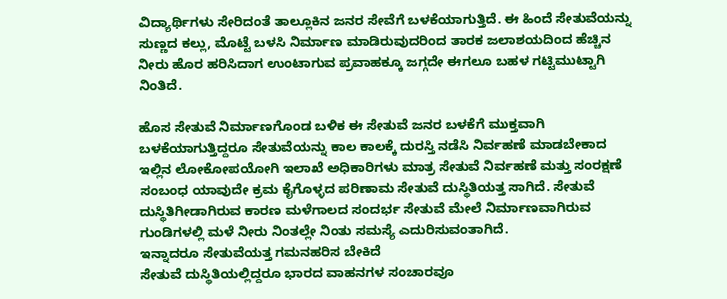ವಿದ್ಯಾರ್ಥಿಗಳು ಸೇರಿದಂತೆ ತಾಲ್ಲೂಕಿನ ಜನರ ಸೇವೆಗೆ ಬಳಕೆಯಾಗುತ್ತಿದೆ. ಈ ಹಿಂದೆ ಸೇತುವೆಯನ್ನು ಸುಣ್ಣದ ಕಲ್ಲು, ಮೊಟ್ಟೆ ಬಳಸಿ ನಿರ್ಮಾಣ ಮಾಡಿರುವುದರಿಂದ ತಾರಕ ಜಲಾಶಯದಿಂದ ಹೆಚ್ಚಿನ ನೀರು ಹೊರ ಹರಿಸಿದಾಗ ಉಂಟಾಗುವ ಪ್ರವಾಹಕ್ಕೂ ಜಗ್ಗದೇ ಈಗಲೂ ಬಹಳ ಗಟ್ಟಿಮುಟ್ಟಾಗಿ ನಿಂತಿದೆ.

ಹೊಸ ಸೇತುವೆ ನಿರ್ಮಾಣಗೊಂಡ ಬಳಿಕ ಈ ಸೇತುವೆ ಜನರ ಬಳಕೆಗೆ ಮುಕ್ತವಾಗಿ ಬಳಕೆಯಾಗುತ್ತಿದ್ದರೂ ಸೇತುವೆಯನ್ನು ಕಾಲ ಕಾಲಕ್ಕೆ ದುರಸ್ತಿ ನಡೆಸಿ ನಿರ್ವಹಣೆ ಮಾಡಬೇಕಾದ ಇಲ್ಲಿನ ಲೋಕೋಪಯೋಗಿ ಇಲಾಖೆ ಅಧಿಕಾರಿಗಳು ಮಾತ್ರ ಸೇತುವೆ ನಿರ್ವಹಣೆ ಮತ್ತು ಸಂರಕ್ಷಣೆ ಸಂಬಂಧ ಯಾವುದೇ ಕ್ರಮ ಕೈಗೊಳ್ಳದ ಪರಿಣಾಮ ಸೇತುವೆ ದುಸ್ಥಿತಿಯತ್ತ ಸಾಗಿದೆ. ಸೇತುವೆ ದುಸ್ಥಿತಿಗೀಡಾಗಿರುವ ಕಾರಣ ಮಳೆಗಾಲದ ಸಂದರ್ಭ ಸೇತುವೆ ಮೇಲೆ ನಿರ್ಮಾಣವಾಗಿರುವ ಗುಂಡಿಗಳಲ್ಲಿ ಮಳೆ ನೀರು ನಿಂತಲ್ಲೇ ನಿಂತು ಸಮಸ್ಯೆ ಎದುರಿಸುವಂತಾಗಿದೆ.
ಇನ್ನಾದರೂ ಸೇತುವೆಯತ್ತ ಗಮನಹರಿಸ ಬೇಕಿದೆ
ಸೇತುವೆ ದುಸ್ಥಿತಿಯಲ್ಲಿದ್ದರೂ ಭಾರದ ವಾಹನಗಳ ಸಂಚಾರವೂ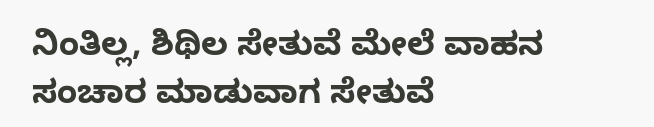ನಿಂತಿಲ್ಲ, ಶಿಥಿಲ ಸೇತುವೆ ಮೇಲೆ ವಾಹನ ಸಂಚಾರ ಮಾಡುವಾಗ ಸೇತುವೆ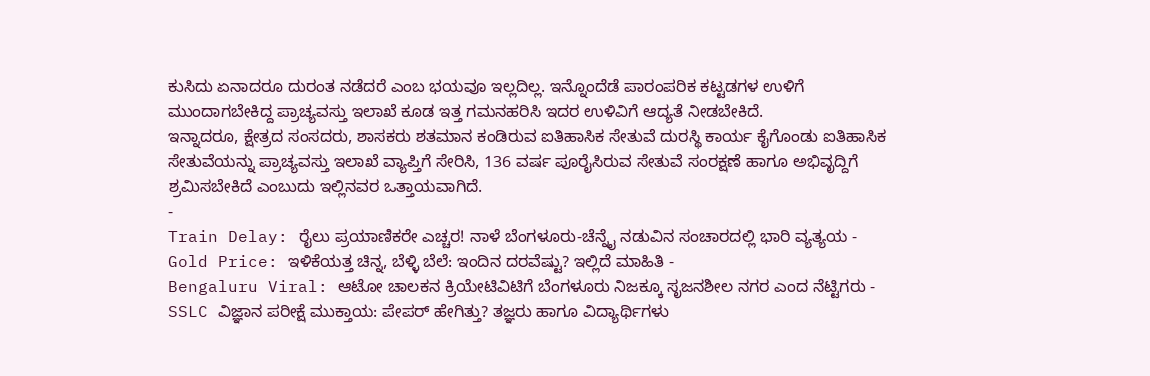ಕುಸಿದು ಏನಾದರೂ ದುರಂತ ನಡೆದರೆ ಎಂಬ ಭಯವೂ ಇಲ್ಲದಿಲ್ಲ. ಇನ್ನೊಂದೆಡೆ ಪಾರಂಪರಿಕ ಕಟ್ಟಡಗಳ ಉಳಿಗೆ ಮುಂದಾಗಬೇಕಿದ್ದ ಪ್ರಾಚ್ಯವಸ್ತು ಇಲಾಖೆ ಕೂಡ ಇತ್ತ ಗಮನಹರಿಸಿ ಇದರ ಉಳಿವಿಗೆ ಆದ್ಯತೆ ನೀಡಬೇಕಿದೆ.
ಇನ್ನಾದರೂ, ಕ್ಷೇತ್ರದ ಸಂಸದರು, ಶಾಸಕರು ಶತಮಾನ ಕಂಡಿರುವ ಐತಿಹಾಸಿಕ ಸೇತುವೆ ದುರಸ್ಥಿ ಕಾರ್ಯ ಕೈಗೊಂಡು ಐತಿಹಾಸಿಕ ಸೇತುವೆಯನ್ನು ಪ್ರಾಚ್ಯವಸ್ತು ಇಲಾಖೆ ವ್ಯಾಪ್ತಿಗೆ ಸೇರಿಸಿ, 136 ವರ್ಷ ಪೂರೈಸಿರುವ ಸೇತುವೆ ಸಂರಕ್ಷಣೆ ಹಾಗೂ ಅಭಿವೃದ್ದಿಗೆ ಶ್ರಮಿಸಬೇಕಿದೆ ಎಂಬುದು ಇಲ್ಲಿನವರ ಒತ್ತಾಯವಾಗಿದೆ.
-
Train Delay: ರೈಲು ಪ್ರಯಾಣಿಕರೇ ಎಚ್ಚರ! ನಾಳೆ ಬೆಂಗಳೂರು-ಚೆನ್ನೈ ನಡುವಿನ ಸಂಚಾರದಲ್ಲಿ ಭಾರಿ ವ್ಯತ್ಯಯ -
Gold Price: ಇಳಿಕೆಯತ್ತ ಚಿನ್ನ, ಬೆಳ್ಳಿ ಬೆಲೆ: ಇಂದಿನ ದರವೆಷ್ಟು? ಇಲ್ಲಿದೆ ಮಾಹಿತಿ -
Bengaluru Viral: ಆಟೋ ಚಾಲಕನ ಕ್ರಿಯೇಟಿವಿಟಿಗೆ ಬೆಂಗಳೂರು ನಿಜಕ್ಕೂ ಸೃಜನಶೀಲ ನಗರ ಎಂದ ನೆಟ್ಟಿಗರು -
SSLC ವಿಜ್ಞಾನ ಪರೀಕ್ಷೆ ಮುಕ್ತಾಯ: ಪೇಪರ್ ಹೇಗಿತ್ತು? ತಜ್ಞರು ಹಾಗೂ ವಿದ್ಯಾರ್ಥಿಗಳು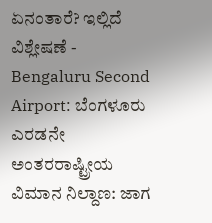ಏನಂತಾರೆ? ಇಲ್ಲಿದೆ ವಿಶ್ಲೇಷಣೆ -
Bengaluru Second Airport: ಬೆಂಗಳೂರು ಎರಡನೇ ಅಂತರರಾಷ್ಟ್ರೀಯ ವಿಮಾನ ನಿಲ್ದಾಣ: ಜಾಗ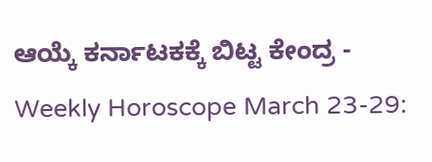ಆಯ್ಕೆ ಕರ್ನಾಟಕಕ್ಕೆ ಬಿಟ್ಟ ಕೇಂದ್ರ -
Weekly Horoscope March 23-29: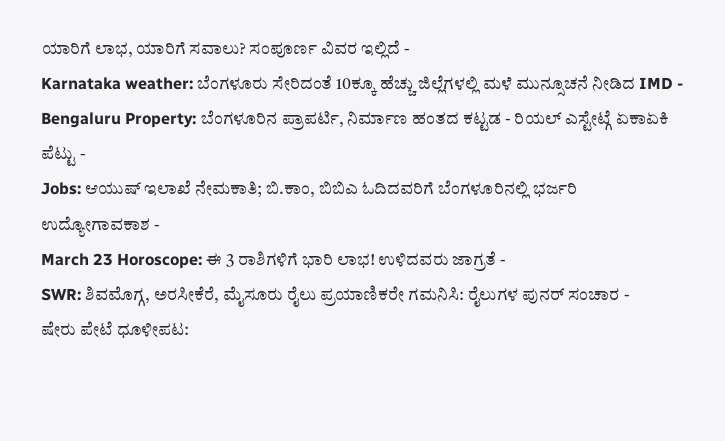ಯಾರಿಗೆ ಲಾಭ, ಯಾರಿಗೆ ಸವಾಲು? ಸಂಪೂರ್ಣ ವಿವರ ಇಲ್ಲಿದೆ -
Karnataka weather: ಬೆಂಗಳೂರು ಸೇರಿದಂತೆ 10ಕ್ಕೂ ಹೆಚ್ಚು ಜಿಲ್ಲೆಗಳಲ್ಲಿ ಮಳೆ ಮುನ್ಸೂಚನೆ ನೀಡಿದ IMD -
Bengaluru Property: ಬೆಂಗಳೂರಿನ ಪ್ರಾಪರ್ಟಿ, ನಿರ್ಮಾಣ ಹಂತದ ಕಟ್ಟಡ - ರಿಯಲ್ ಎಸ್ಟೇಟ್ಗೆ ಏಕಾಏಕಿ ಪೆಟ್ಟು -
Jobs: ಆಯುಷ್ ಇಲಾಖೆ ನೇಮಕಾತಿ; ಬಿ.ಕಾಂ, ಬಿಬಿಎ ಓದಿದವರಿಗೆ ಬೆಂಗಳೂರಿನಲ್ಲಿ ಭರ್ಜರಿ ಉದ್ಯೋಗಾವಕಾಶ -
March 23 Horoscope: ಈ 3 ರಾಶಿಗಳಿಗೆ ಭಾರಿ ಲಾಭ! ಉಳಿದವರು ಜಾಗ್ರತೆ -
SWR: ಶಿವಮೊಗ್ಗ, ಅರಸೀಕೆರೆ, ಮೈಸೂರು ರೈಲು ಪ್ರಯಾಣಿಕರೇ ಗಮನಿಸಿ: ರೈಲುಗಳ ಪುನರ್ ಸಂಚಾರ -
ಷೇರು ಪೇಟೆ ಧೂಳೀಪಟ: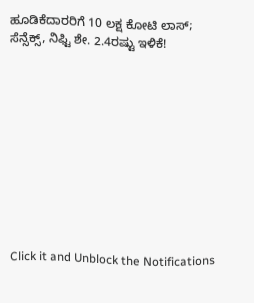ಹೂಡಿಕೆದಾರರಿಗೆ 10 ಲಕ್ಷ ಕೋಟಿ ಲಾಸ್; ಸೆನ್ಸೆಕ್ಸ್, ನಿಫ್ಟಿ ಶೇ. 2.4ರಷ್ಟು ಇಳಿಕೆ!











Click it and Unblock the Notifications